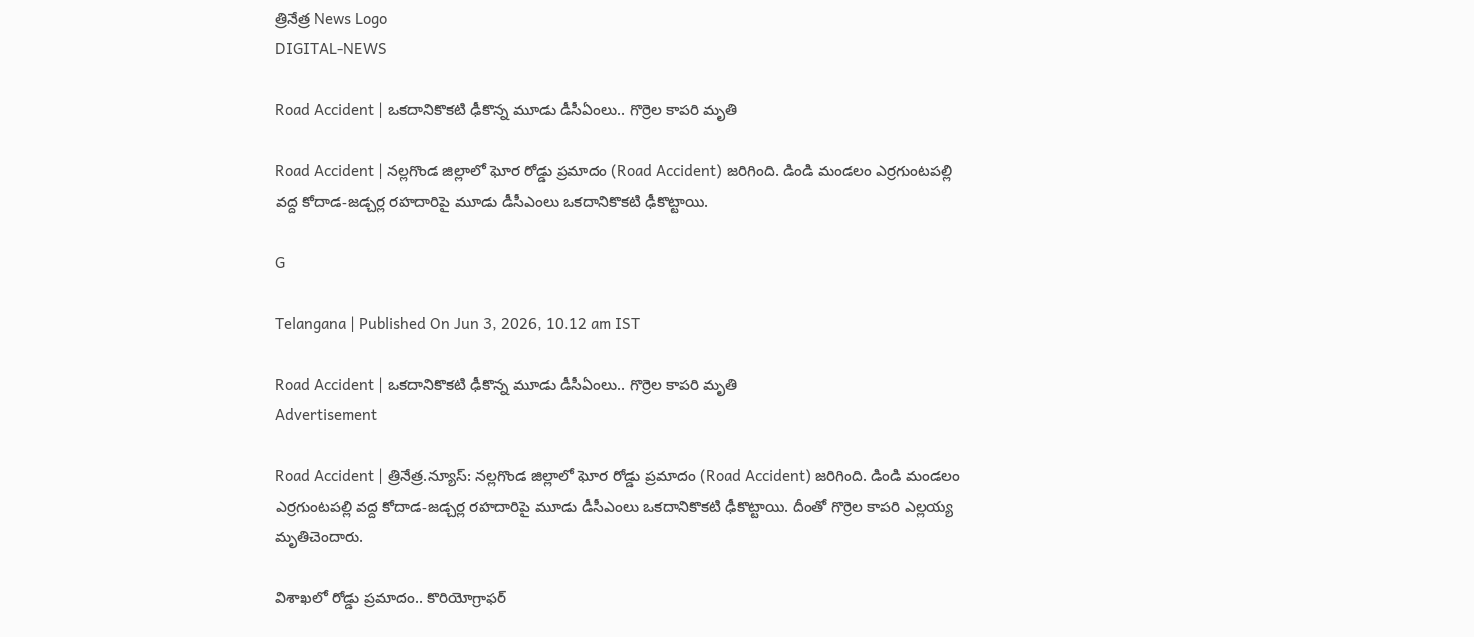త్రినేత్ర News Logo
DIGITAL-NEWS

Road Accident | ఒకదానికొకటి ఢీకొన్న మూడు డీసీఏంలు.. గొర్రెల కాప‌రి మృతి

Road Accident | న‌ల్ల‌గొండ జిల్లాలో ఘోర రోడ్డు ప్ర‌మాదం (Road Accident) జ‌రిగింది. డిండి మండ‌లం ఎర్ర‌గుంట‌ప‌ల్లి వ‌ద్ద కోదాడ‌-జ‌డ్చ‌ర్ల ర‌హ‌దారిపై మూడు డీసీఎంలు ఒక‌దానికొక‌టి ఢీకొట్టాయి.

G

Telangana | Published On Jun 3, 2026, 10.12 am IST

Road Accident | ఒకదానికొకటి ఢీకొన్న మూడు డీసీఏంలు.. గొర్రెల కాప‌రి మృతి
Advertisement

Road Accident | త్రినేత్ర‌.న్యూస్‌: న‌ల్ల‌గొండ జిల్లాలో ఘోర రోడ్డు ప్ర‌మాదం (Road Accident) జ‌రిగింది. డిండి మండ‌లం ఎర్ర‌గుంట‌ప‌ల్లి వ‌ద్ద కోదాడ‌-జ‌డ్చ‌ర్ల ర‌హ‌దారిపై మూడు డీసీఎంలు ఒక‌దానికొక‌టి ఢీకొట్టాయి. దీంతో గొర్రెల కాప‌రి ఎల్ల‌య్య మృతిచెందారు.

విశాఖ‌లో రోడ్డు ప్ర‌మాదం.. కొరియోగ్రాఫ‌ర్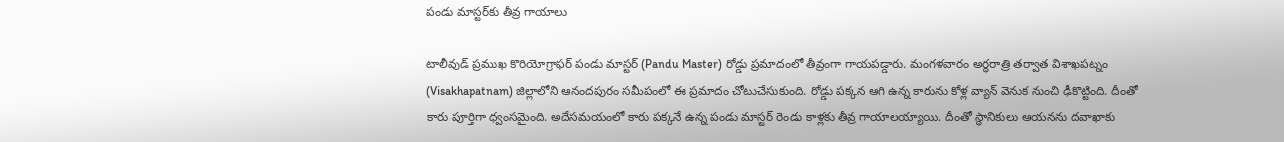పండు మాస్ట‌ర్‌కు తీవ్ర గాయాలు

టాలీవుడ్ ప్ర‌ముఖ కొరియోగ్రాఫ‌ర్ పండు మాస్ట‌ర్ (Pandu Master) రోడ్డు ప్ర‌మాదంలో తీవ్రంగా గాయ‌ప‌డ్డారు. మంగ‌ళ‌వారం అర్ధ‌రాత్రి త‌ర్వాత విశాఖపట్నం (Visakhapatnam) జిల్లాలోని ఆనందపురం సమీపంలో ఈ ప్రమాదం చోటుచేసుకుంది. రోడ్డు ప‌క్క‌న ఆగి ఉన్న కారును కోళ్ల వ్యాన్ వెనుక నుంచి ఢీకొట్టింది. దీంతో కారు పూర్తిగా ధ్వంస‌మైంది. అదేస‌మ‌యంలో కారు ప‌క్క‌నే ఉన్న పండు మాస్ట‌ర్ రెండు కాళ్ల‌కు తీవ్ర గాయాల‌య్యాయి. దీంతో స్థానికులు ఆయ‌న‌ను ద‌వాఖాకు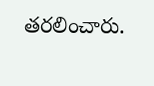త‌ర‌లించారు.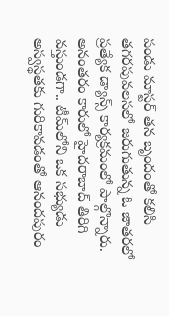పండు మాస్టర్ తన బృందంతో కలిసి తగరపువలసలో జరుగుతున్న ఓ జాత‌రలో ప్రత్యేక డ్యాన్స్ కార్యక్రమంలో పాల్గొన్నారు. అనంత‌రం కారులో హైద‌రాబాద్ తిరిగి వస్తుండగా.. టీమ్‌లోని ఒక సభ్యుడు అస్వస్థతకు గురికావడంతో ఆనంద‌పురం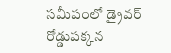స‌మీపంలో డ్రైవర్ రోడ్డుపక్కన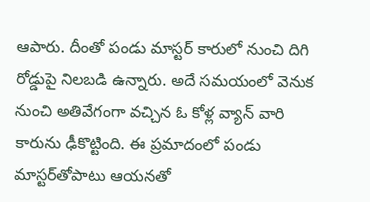ఆపారు. దీంతో పండు మాస్టర్ కారులో నుంచి దిగి రోడ్డుపై నిలబడి ఉన్నారు. అదే సమయంలో వెనుక నుంచి అతివేగంగా వచ్చిన ఓ కోళ్ల వ్యాన్ వారి కారును ఢీకొట్టింది. ఈ ప్ర‌మాదంలో పండు మాస్టర్‌తోపాటు ఆయ‌న‌తో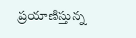ప్ర‌యాణిస్తున్న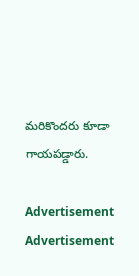మ‌రికొంద‌రు కూడా గాయప‌డ్డారు.

Advertisement
Advertisement